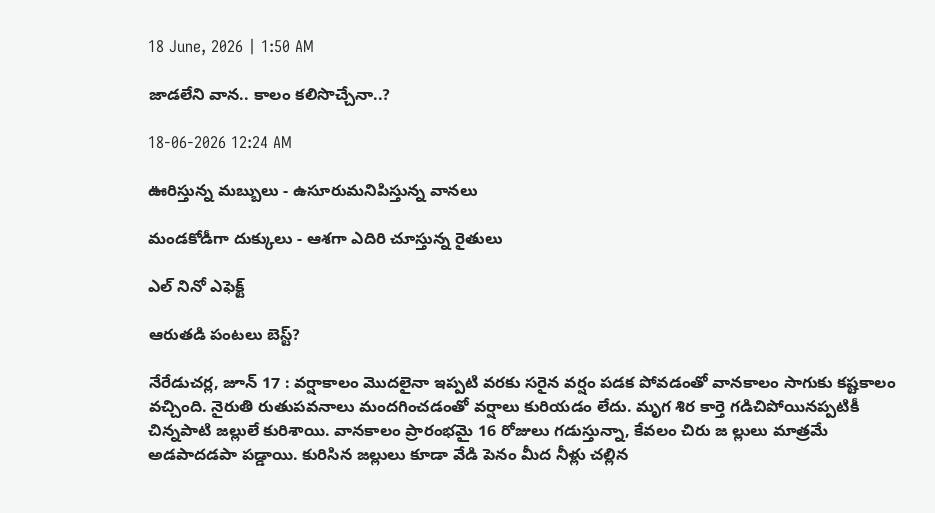18 June, 2026 | 1:50 AM

జాడలేని వాన.. కాలం కలిసొచ్చేనా..?

18-06-2026 12:24 AM

ఊరిస్తున్న మబ్బులు - ఉసూరుమనిపిస్తున్న వానలు

మండకోడీగా దుక్కులు - ఆశగా ఎదిరి చూస్తున్న రైతులు

ఎల్ నినో ఎఫెక్ట్

ఆరుతడి పంటలు బెస్ట్?

నేరేడుచర్ల, జూన్ 17 : వర్షాకాలం మొదలైనా ఇప్పటి వరకు సరైన వర్షం పడక పోవడంతో వానకాలం సాగుకు కష్టకాలం వచ్చింది. నైరుతి రుతుపవనాలు మందగించడంతో వర్షాలు కురియడం లేదు. మృగ శిర కార్తె గడిచిపోయినప్పటికీ చిన్నపాటి జల్లులే కురిశాయి. వానకాలం ప్రారంభమై 16 రోజులు గడుస్తున్నా, కేవలం చిరు జ ల్లులు మాత్రమే అడపాదడపా పడ్డాయి. కురిసిన జల్లులు కూడా వేడి పెనం మీద నీళ్లు చల్లిన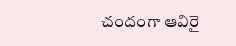చందంగా ఆవిరై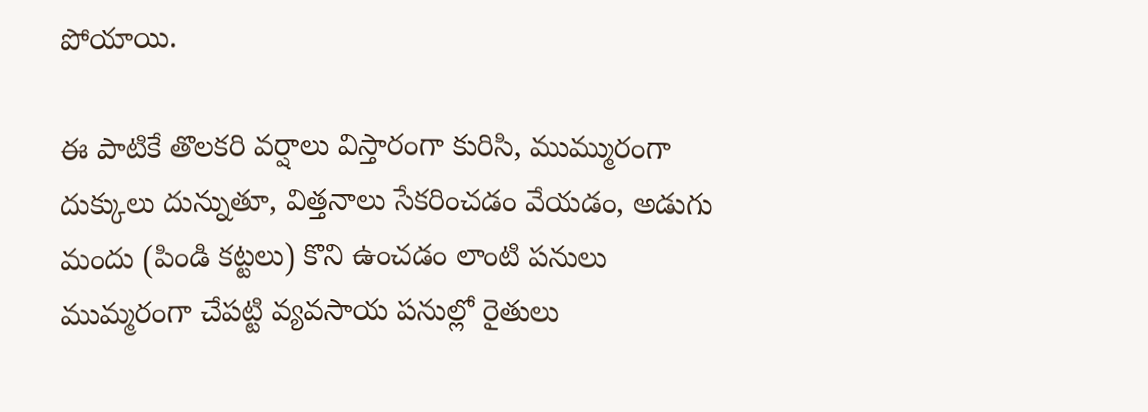పోయాయి.

ఈ పాటికే తొలకరి వర్షాలు విస్తారంగా కురిసి, ముమ్మురంగా దుక్కులు దున్నుతూ, విత్తనాలు సేకరించడం వేయడం, అడుగు మందు (పిండి కట్టలు) కొని ఉంచడం లాంటి పనులు ముమ్మరంగా చేపట్టి వ్యవసాయ పనుల్లో రైతులు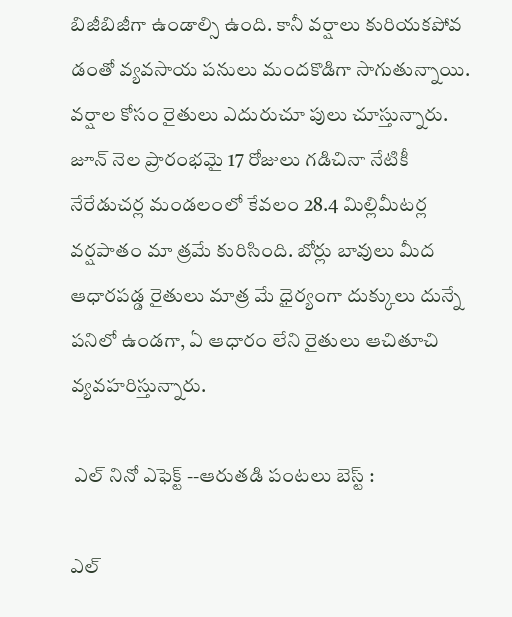బిజీబిజీగా ఉండాల్సి ఉంది. కానీ వర్షాలు కురియకపోవ డంతో వ్యవసాయ పనులు మందకొడిగా సాగుతున్నాయి. వర్షాల కోసం రైతులు ఎదురుచూ పులు చూస్తున్నారు. జూన్ నెల ప్రారంభమై 17 రోజులు గడిచినా నేటికీ నేరేడుచర్ల మండలంలో కేవలం 28.4 మిల్లిమీటర్ల వర్షపాతం మా త్రమే కురిసింది. బోర్లు బావులు మీద ఆధారపడ్డ రైతులు మాత్ర మే ధైర్యంగా దుక్కులు దున్నే పనిలో ఉండగా, ఏ ఆధారం లేని రైతులు ఆచితూచి వ్యవహరిస్తున్నారు.

 ఎల్ నినో ఎఫెక్ట్ --ఆరుతడి పంటలు బెస్ట్ :

ఎల్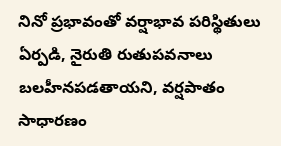నినో ప్రభావంతో వర్షాభావ పరిస్థితులు ఏర్పడి, నైరుతి రుతుపవనాలు బలహీనపడతాయని, వర్షపాతం సాధారణం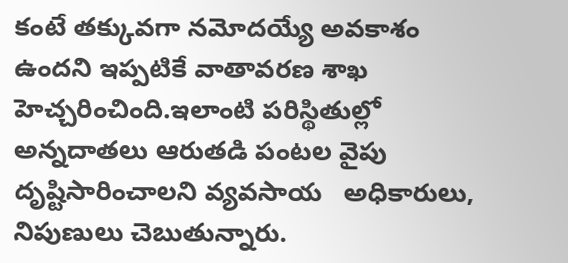కంటే తక్కువగా నమోదయ్యే అవకాశం ఉందని ఇప్పటికే వాతావరణ శాఖ హెచ్చరించింది.ఇలాంటి పరిస్థితుల్లో అన్నదాతలు ఆరుతడి పంటల వైపు దృష్టిసారించాలని వ్యవసాయ   అధికారులు, నిపుణులు చెబుతున్నారు.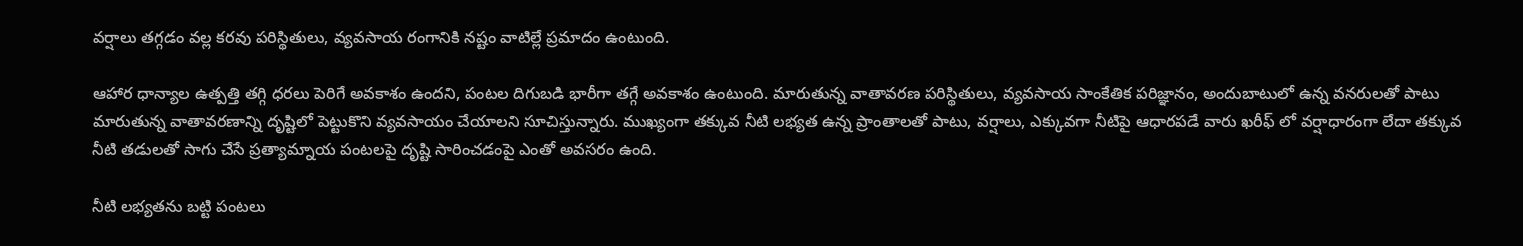వర్షాలు తగ్గడం వల్ల కరవు పరిస్థితులు, వ్యవసాయ రంగానికి నష్టం వాటిల్లే ప్రమాదం ఉంటుంది.

ఆహార ధాన్యాల ఉత్పత్తి తగ్గి ధరలు పెరిగే అవకాశం ఉందని, పంటల దిగుబడి భారీగా తగ్గే అవకాశం ఉంటుంది. మారుతున్న వాతావరణ పరిస్థితులు, వ్యవసాయ సాంకేతిక పరిజ్ఞానం, అందుబాటులో ఉన్న వనరులతో పాటు మారుతున్న వాతావరణాన్ని దృష్టిలో పెట్టుకొని వ్యవసాయం చేయాలని సూచిస్తున్నారు. ముఖ్యంగా తక్కువ నీటి లభ్యత ఉన్న ప్రాంతాలతో పాటు, వర్షాలు, ఎక్కువగా నీటిపై ఆధారపడే వారు ఖరీఫ్ లో వర్షాధారంగా లేదా తక్కువ నీటి తడులతో సాగు చేసే ప్రత్యామ్నాయ పంటలపై దృష్టి సారించడంపై ఎంతో అవసరం ఉంది.

నీటి లభ్యతను బట్టి పంటలు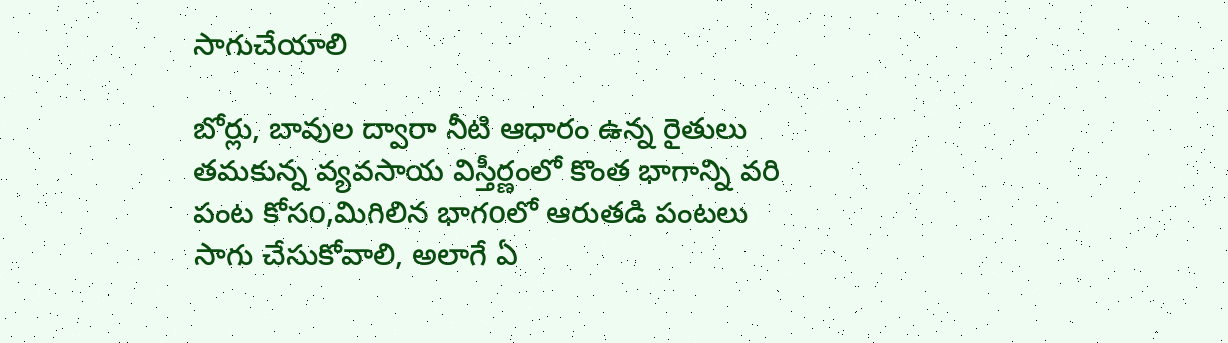సాగుచేయాలి

బోర్లు, బావుల ద్వారా నీటి ఆధారం ఉన్న రైతులు తమకున్న వ్యవసాయ విస్తీర్ణంలో కొంత భాగాన్ని వరి పంట కోసo,మిగిలిన భాగoలో ఆరుతడి పంటలు సాగు చేసుకోవాలి, అలాగే ఏ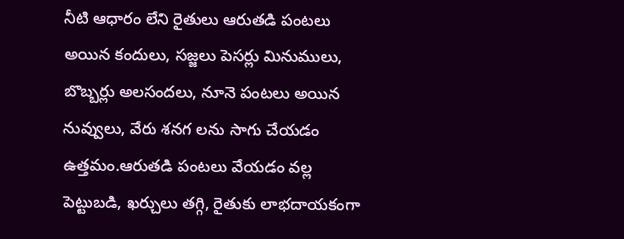నీటి ఆధారం లేని రైతులు ఆరుతడి పంటలు అయిన కందులు, సజ్జలు పెసర్లు మినుములు, బొబ్బర్లు అలసందలు, నూనె పంటలు అయిన నువ్వులు, వేరు శనగ లను సాగు చేయడం ఉత్తమం.ఆరుతడి పంటలు వేయడం వల్ల పెట్టుబడి, ఖర్చులు తగ్గి, రైతుకు లాభదాయకంగా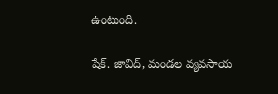ఉంటుంది.

షేక్. జావిద్, మండల వ్యవసాయ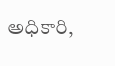అధికారి,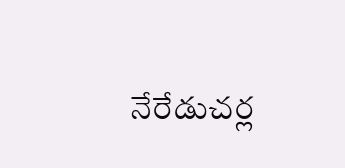నేరేడుచర్ల